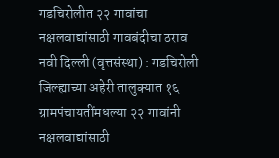गडचिरोलीत २२ गावांचा नक्षलवाद्यांसाठी गावबंदीचा ठराव
नवी दिल्ली (वृत्तसंस्था) : गडचिरोली जिल्ह्याच्या अहेरी तालुक्यात १६ ग्रामपंचायतींमधल्या २२ गावांनी नक्षलवाद्यांसाठी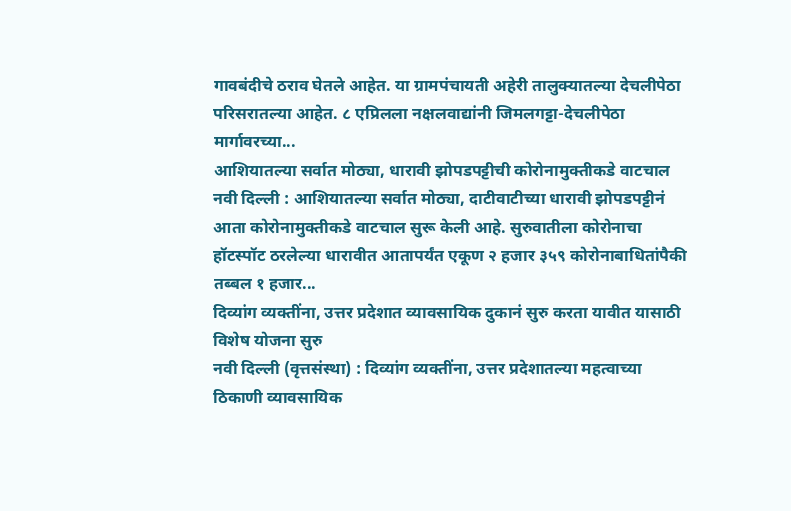गावबंदीचे ठराव घेतले आहेत. या ग्रामपंचायती अहेरी तालुक्यातल्या देचलीपेठा परिसरातल्या आहेत. ८ एप्रिलला नक्षलवाद्यांनी जिमलगट्टा-देचलीपेठा मार्गावरच्या...
आशियातल्या सर्वात मोठ्या, धारावी झोपडपट्टीची कोरोनामुक्तीकडे वाटचाल
नवी दिल्ली : आशियातल्या सर्वात मोठ्या, दाटीवाटीच्या धारावी झोपडपट्टीनं आता कोरोनामुक्तीकडे वाटचाल सुरू केली आहे. सुरुवातीला कोरोनाचा हॉटस्पॉट ठरलेल्या धारावीत आतापर्यंत एकूण २ हजार ३५९ कोरोनाबाधितांपैकी तब्बल १ हजार...
दिव्यांग व्यक्तींना, उत्तर प्रदेशात व्यावसायिक दुकानं सुरु करता यावीत यासाठी विशेष योजना सुरु
नवी दिल्ली (वृत्तसंस्था) : दिव्यांग व्यक्तींना, उत्तर प्रदेशातल्या महत्वाच्या ठिकाणी व्यावसायिक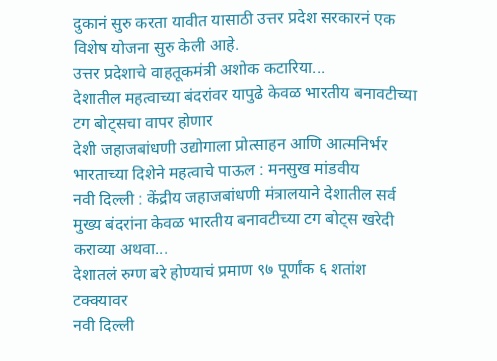दुकानं सुरु करता यावीत यासाठी उत्तर प्रदेश सरकारनं एक विशेष योजना सुरु केली आहे.
उत्तर प्रदेशाचे वाहतूकमंत्री अशोक कटारिया...
देशातील महत्वाच्या बंदरांवर यापुढे केवळ भारतीय बनावटीच्या टग बोट्सचा वापर होणार
देशी जहाजबांधणी उद्योगाला प्रोत्साहन आणि आत्मनिर्भर भारताच्या दिशेने महत्वाचे पाऊल : मनसुख मांडवीय
नवी दिल्ली : केंद्रीय जहाजबांधणी मंत्रालयाने देशातील सर्व मुख्य बंदरांना केवळ भारतीय बनावटीच्या टग बोट्स खरेदी कराव्या अथवा...
देशातलं रुग्ण बरे होण्याचं प्रमाण ९७ पूर्णांक ६ शतांश टक्क्यावर
नवी दिल्ली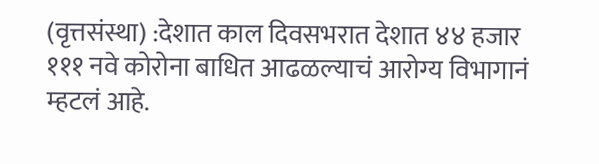(वृत्तसंस्था) :देशात काल दिवसभरात देशात ४४ हजार १११ नवे कोरोना बाधित आढळल्याचं आरोग्य विभागानं म्हटलं आहे.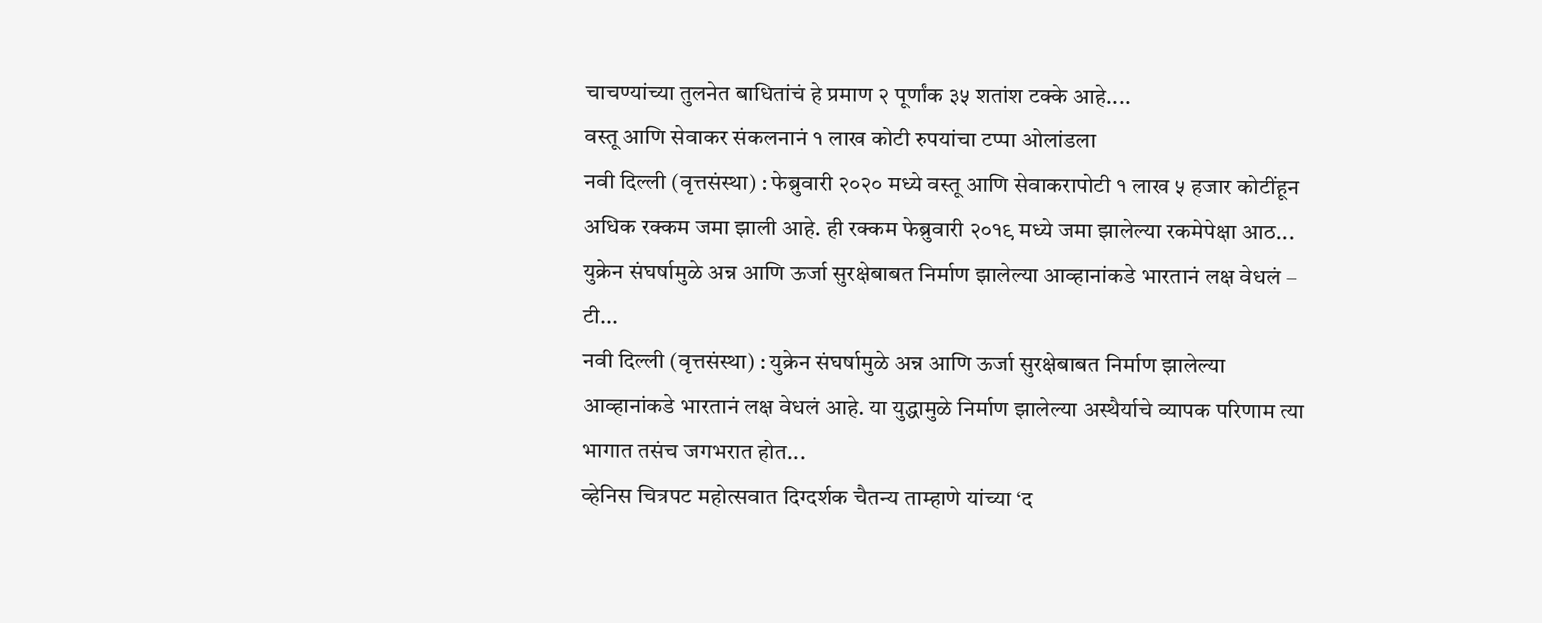चाचण्यांच्या तुलनेत बाधितांचं हे प्रमाण २ पूर्णांक ३५ शतांश टक्के आहे....
वस्तू आणि सेवाकर संकलनानं १ लाख कोटी रुपयांचा टप्पा ओलांडला
नवी दिल्ली (वृत्तसंस्था) : फेब्रुवारी २०२० मध्ये वस्तू आणि सेवाकरापोटी १ लाख ५ हजार कोटींहून अधिक रक्कम जमा झाली आहे. ही रक्कम फेब्रुवारी २०१९ मध्ये जमा झालेल्या रकमेपेक्षा आठ...
युक्रेन संघर्षामुळे अन्न आणि ऊर्जा सुरक्षेबाबत निर्माण झालेल्या आव्हानांकडे भारतानं लक्ष वेधलं – टी...
नवी दिल्ली (वृत्तसंस्था) : युक्रेन संघर्षामुळे अन्न आणि ऊर्जा सुरक्षेबाबत निर्माण झालेल्या आव्हानांकडे भारतानं लक्ष वेधलं आहे. या युद्धामुळे निर्माण झालेल्या अस्थैर्याचे व्यापक परिणाम त्या भागात तसंच जगभरात होत...
व्हेनिस चित्रपट महोत्सवात दिग्दर्शक चैतन्य ताम्हाणे यांच्या ‘द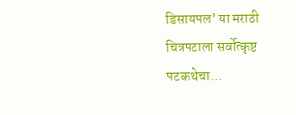डिसायपल’ या मराठी चित्रपटाला सर्वोत्कृष्ट पटकथेचा...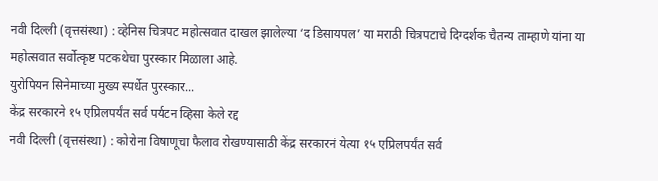नवी दिल्ली (वृत्तसंस्था) : व्हेनिस चित्रपट महोत्सवात दाखल झालेल्या ‘द डिसायपल’ या मराठी चित्रपटाचे दिग्दर्शक चैतन्य ताम्हाणे यांना या महोत्सवात सर्वोत्कृष्ट पटकथेचा पुरस्कार मिळाला आहे.
युरोपियन सिनेमाच्या मुख्य स्पर्धेत पुरस्कार...
केंद्र सरकारने १५ एप्रिलपर्यंत सर्व पर्यटन व्हिसा केले रद्द
नवी दिल्ली (वृत्तसंस्था) : कोरोना विषाणूचा फैलाव रोखण्यासाठी केंद्र सरकारनं येत्या १५ एप्रिलपर्यंत सर्व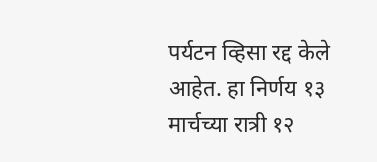पर्यटन व्हिसा रद्द केले आहेत. हा निर्णय १३ मार्चच्या रात्री १२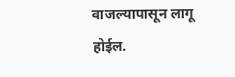वाजल्यापासून लागू होईल.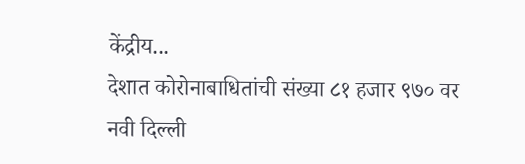केंद्रीय...
देशात कोरोनाबाधितांची संख्या ८१ हजार ९७० वर
नवी दिल्ली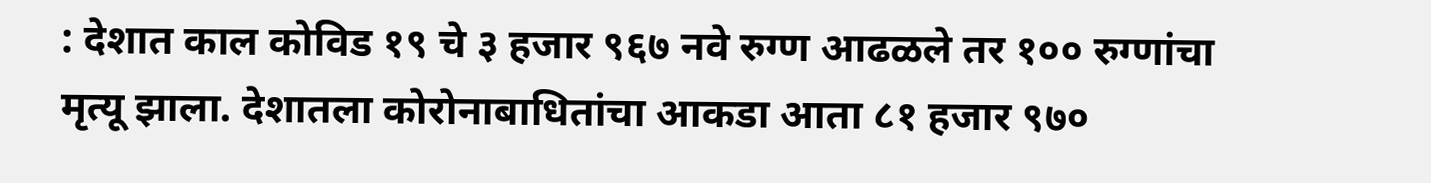: देशात काल कोविड १९ चे ३ हजार ९६७ नवे रुग्ण आढळले तर १०० रुग्णांचा मृत्यू झाला. देशातला कोरोनाबाधितांचा आकडा आता ८१ हजार ९७०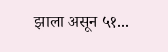झाला असून ५१...